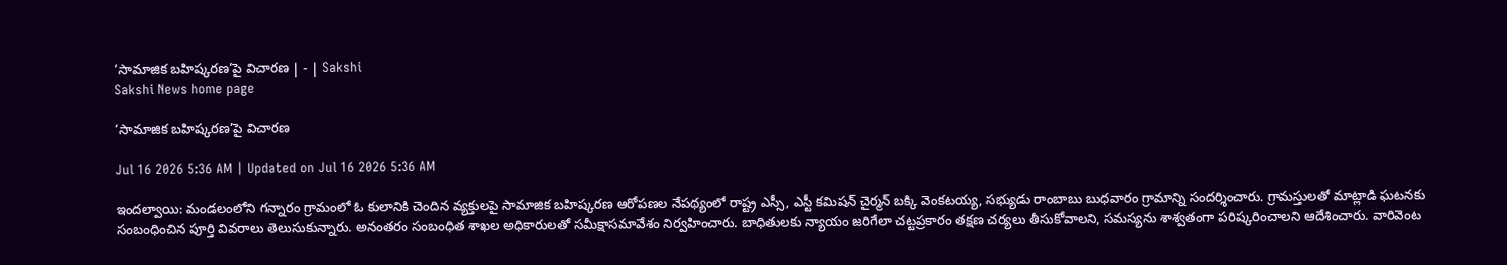‘సామాజిక బహిష్కరణ’పై విచారణ | - | Sakshi
Sakshi News home page

‘సామాజిక బహిష్కరణ’పై విచారణ

Jul 16 2026 5:36 AM | Updated on Jul 16 2026 5:36 AM

ఇందల్వాయి: మండలంలోని గన్నారం గ్రామంలో ఓ కులానికి చెందిన వ్యక్తులపై సామాజిక బహిష్కరణ ఆరోపణల నేపథ్యంలో రాష్ట్ర ఎస్సీ, ఎస్టీ కమిషన్‌ చైర్మన్‌ బక్కి వెంకటయ్య, సభ్యుడు రాంబాబు బుధవారం గ్రామాన్ని సందర్శించారు. గ్రామస్తులతో మాట్లాడి ఘటనకు సంబంధించిన పూర్తి వివరాలు తెలుసుకున్నారు. అనంతరం సంబంధిత శాఖల అధికారులతో సమీక్షాసమావేశం నిర్వహించారు. బాధితులకు న్యాయం జరిగేలా చట్టప్రకారం తక్షణ చర్యలు తీసుకోవాలని, సమస్యను శాశ్వతంగా పరిష్కరించాలని ఆదేశించారు. వారివెంట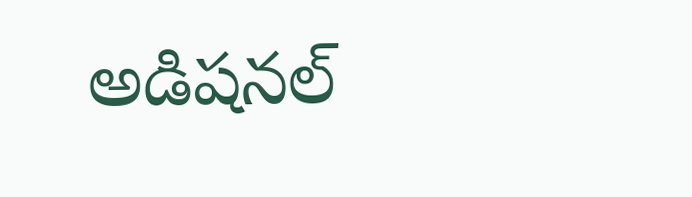అడిషనల్‌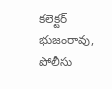కలెక్టర్‌ భుజంరావు, పోలీసు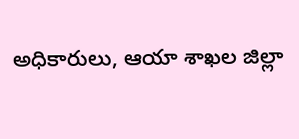అధికారులు, ఆయా శాఖల జిల్లా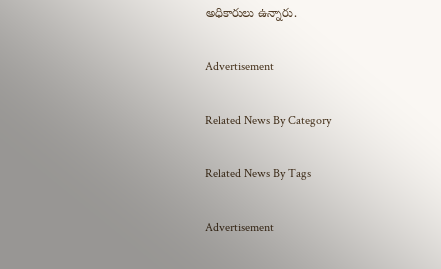అధికారులు ఉన్నారు.

Advertisement

Related News By Category

Related News By Tags

Advertisement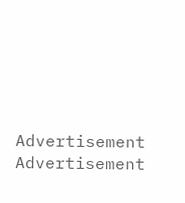Advertisement
Advertisement